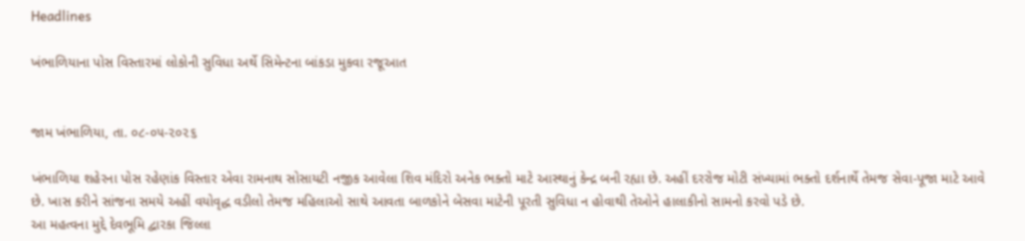Headlines

ખંભાળિયાના પોસ વિસ્તારમાં લોકોની સુવિધા અર્થે સિમેન્ટના બાંકડા મુકવા રજૂઆત


જામ ખંભાળિયા, તા. ૦૮-૦૫-૨૦૨૬

ખંભાળિયા શહેરના પોસ રહેણાંક વિસ્તાર એવા રામનાથ સોસાયટી નજીક આવેલા શિવ મંદિરો અનેક ભક્તો માટે આસ્થાનું કેન્દ્ર બની રહ્યા છે. અહીં દરરોજ મોટી સંખ્યામાં ભક્તો દર્શનાર્થે તેમજ સેવા-પૂજા માટે આવે છે. ખાસ કરીને સાંજના સમયે અહીં વયોવૃદ્ધ વડીલો તેમજ મહિલાઓ સાથે આવતા બાળકોને બેસવા માટેની પૂરતી સુવિધા ન હોવાથી તેઓને હાલાકીનો સામનો કરવો પડે છે.
આ મહત્વના મુદ્દે દેવભૂમિ દ્વારકા જિલ્લા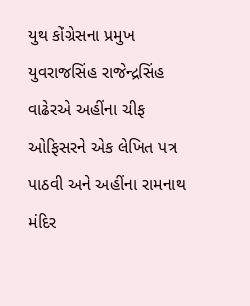યુથ કોંગ્રેસના પ્રમુખ યુવરાજસિંહ રાજેન્દ્રસિંહ વાઢેરએ અહીંના ચીફ ઓફિસરને એક લેખિત પત્ર પાઠવી અને અહીંના રામનાથ મંદિર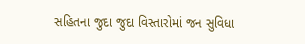સહિતના જુદા જુદા વિસ્તારોમાં જન સુવિધા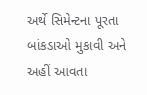અર્થે સિમેન્ટના પૂરતા બાંકડાઓ મુકાવી અને અહીં આવતા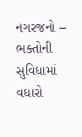નગરજનો – ભક્તોની સુવિધામાં વધારો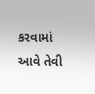કરવામાં આવે તેવી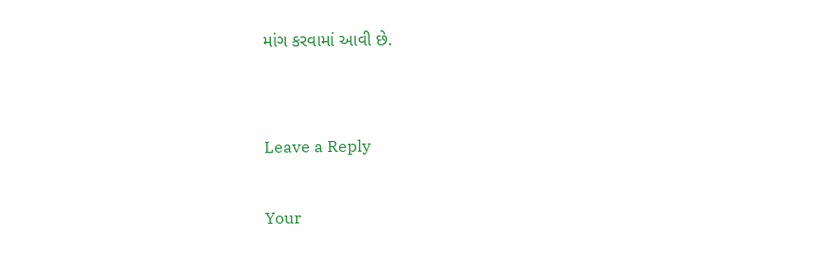માંગ કરવામાં આવી છે.


Leave a Reply

Your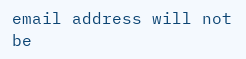email address will not be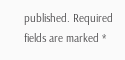published. Required fields are marked *